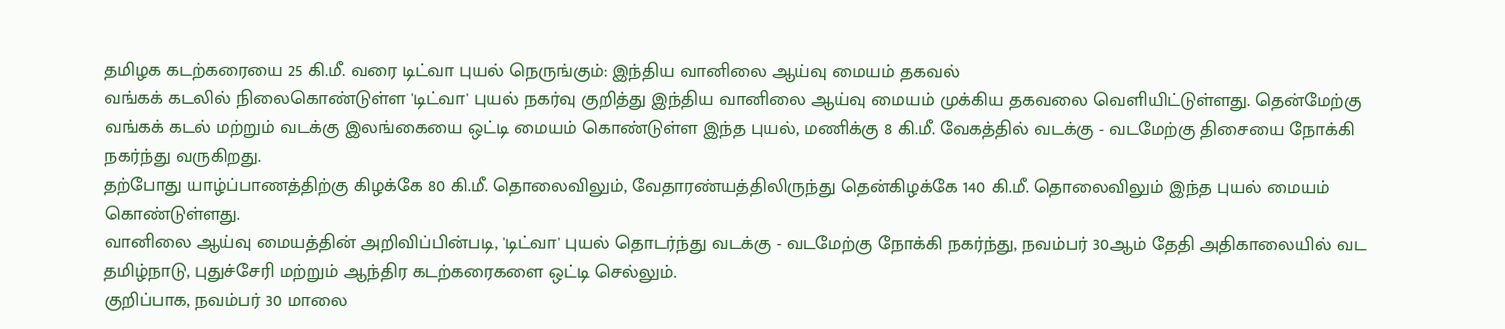தமிழக கடற்கரையை 25 கி.மீ. வரை டிட்வா புயல் நெருங்கும்: இந்திய வானிலை ஆய்வு மையம் தகவல்
வங்கக் கடலில் நிலைகொண்டுள்ள 'டிட்வா' புயல் நகர்வு குறித்து இந்திய வானிலை ஆய்வு மையம் முக்கிய தகவலை வெளியிட்டுள்ளது. தென்மேற்கு வங்கக் கடல் மற்றும் வடக்கு இலங்கையை ஒட்டி மையம் கொண்டுள்ள இந்த புயல், மணிக்கு 8 கி.மீ. வேகத்தில் வடக்கு - வடமேற்கு திசையை நோக்கி நகர்ந்து வருகிறது.
தற்போது யாழ்ப்பாணத்திற்கு கிழக்கே 80 கி.மீ. தொலைவிலும், வேதாரண்யத்திலிருந்து தென்கிழக்கே 140 கி.மீ. தொலைவிலும் இந்த புயல் மையம் கொண்டுள்ளது.
வானிலை ஆய்வு மையத்தின் அறிவிப்பின்படி, 'டிட்வா' புயல் தொடர்ந்து வடக்கு - வடமேற்கு நோக்கி நகர்ந்து, நவம்பர் 30ஆம் தேதி அதிகாலையில் வட தமிழ்நாடு, புதுச்சேரி மற்றும் ஆந்திர கடற்கரைகளை ஒட்டி செல்லும்.
குறிப்பாக, நவம்பர் 30 மாலை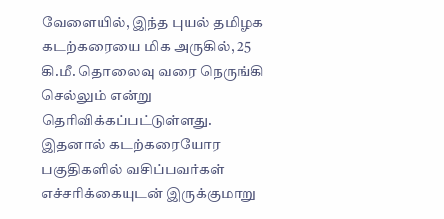வேளையில், இந்த புயல் தமிழக கடற்கரையை மிக அருகில், 25 கி.மீ. தொலைவு வரை நெருங்கி செல்லும் என்று தெரிவிக்கப்பட்டுள்ளது. இதனால் கடற்கரையோர பகுதிகளில் வசிப்பவர்கள் எச்சரிக்கையுடன் இருக்குமாறு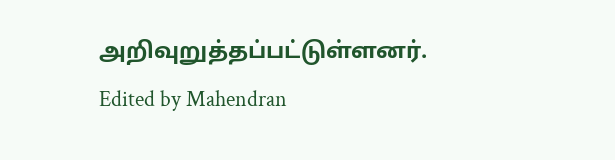அறிவுறுத்தப்பட்டுள்ளனர்.
Edited by Mahendran